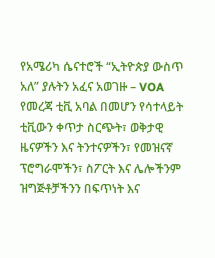የአሜሪካ ሴናተሮች “ኢትዮጵያ ውስጥ አለ” ያሉትን አፈና አወገዙ – VOA
የመረጃ ቲቪ አባል በመሆን የሳተላይት ቲቪውን ቀጥታ ስርጭት፣ ወቅታዊ ዜናዎችን እና ትንተናዎችን፣ የመዝናኛ ፕሮግራሞችን፣ ስፖርት እና ሌሎችንም ዝግጅቶቻችንን በፍጥነት እና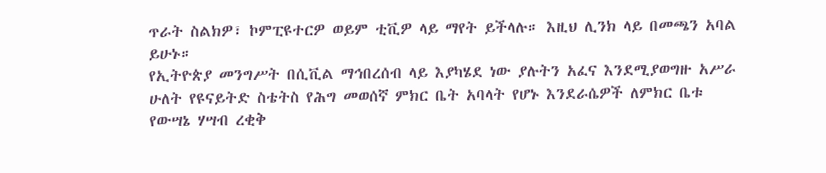ጥራት ስልክዎ፣ ኮምፒዩተርዎ ወይም ቲቪዎ ላይ ማየት ይችላሉ። እዚህ ሊንክ ላይ በመጫን አባል ይሁኑ።
የኢትዮጵያ መንግሥት በሲቪል ማኅበረሰብ ላይ እያካሄደ ነው ያሉትን አፈና እንደሚያወግዙ አሥራ ሁለት የዩናይትድ ስቴትስ የሕግ መወሰኛ ምክር ቤት አባላት የሆኑ እንደራሴዎች ለምክር ቤቱ የውሣኔ ሃሣብ ረቂቅ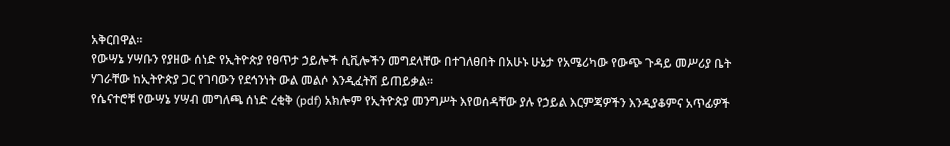አቅርበዋል።
የውሣኔ ሃሣቡን የያዘው ሰነድ የኢትዮጵያ የፀጥታ ኃይሎች ሲቪሎችን መግደላቸው በተገለፀበት በአሁኑ ሁኔታ የአሜሪካው የውጭ ጉዳይ መሥሪያ ቤት ሃገራቸው ከኢትዮጵያ ጋር የገባውን የደኅንነት ውል መልሶ እንዲፈትሽ ይጠይቃል።
የሴናተሮቹ የውሣኔ ሃሣብ መግለጫ ሰነድ ረቂቅ (pdf) አክሎም የኢትዮጵያ መንግሥት እየወሰዳቸው ያሉ የኃይል እርምጃዎችን እንዲያቆምና አጥፊዎች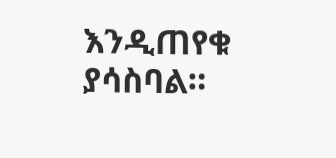እንዲጠየቁ ያሳስባል።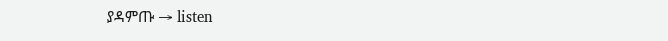ያዳምጡ → listen